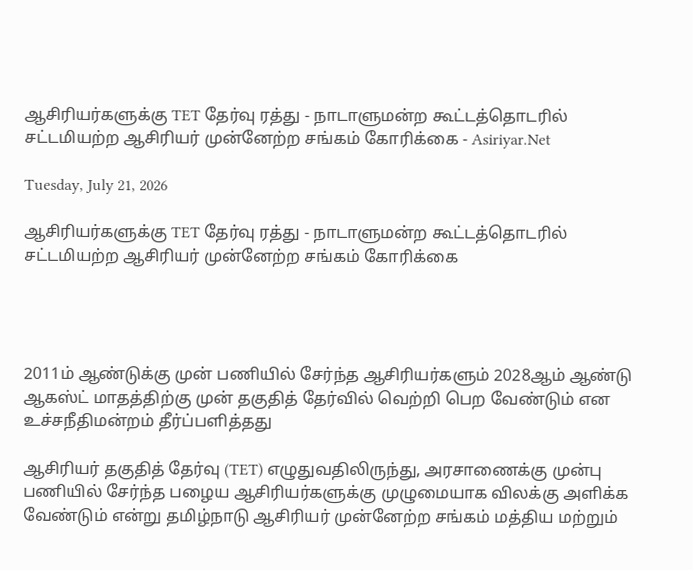ஆசிரியர்களுக்கு TET தேர்வு ரத்து - நாடாளுமன்ற கூட்டத்தொடரில் சட்டமியற்ற ஆசிரியர் முன்னேற்ற சங்கம் கோரிக்கை - Asiriyar.Net

Tuesday, July 21, 2026

ஆசிரியர்களுக்கு TET தேர்வு ரத்து - நாடாளுமன்ற கூட்டத்தொடரில் சட்டமியற்ற ஆசிரியர் முன்னேற்ற சங்கம் கோரிக்கை




2011ம் ஆண்டுக்கு முன் பணியில் சேர்ந்த ஆசிரியர்களும் 2028ஆம் ஆண்டு ஆகஸ்ட் மாதத்திற்கு முன் தகுதித் தேர்வில் வெற்றி பெற வேண்டும் என உச்சநீதிமன்றம் தீர்ப்பளித்தது

ஆசிரியர் தகுதித் தேர்வு (TET) எழுதுவதிலிருந்து, அரசாணைக்கு முன்பு பணியில் சேர்ந்த பழைய ஆசிரியர்களுக்கு முழுமையாக விலக்கு அளிக்க வேண்டும் என்று தமிழ்நாடு ஆசிரியர் முன்னேற்ற சங்கம் மத்திய மற்றும்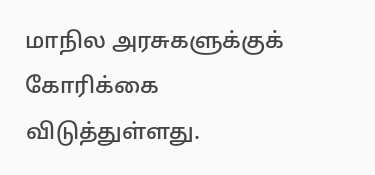மாநில அரசுகளுக்குக் கோரிக்கை விடுத்துள்ளது.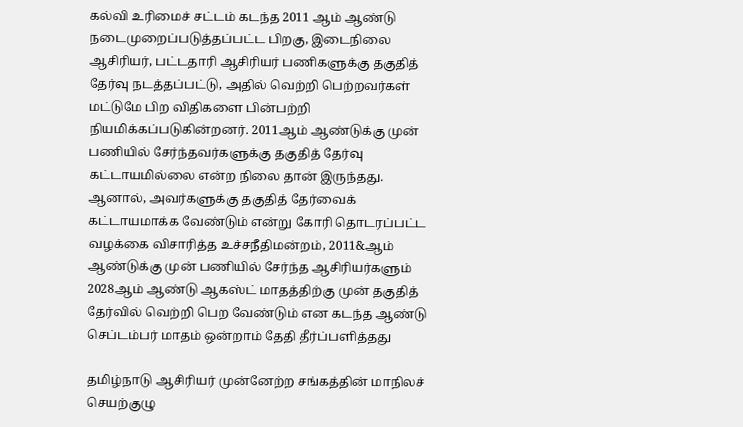கல்வி உரிமைச் சட்டம் கடந்த 2011 ஆம் ஆண்டு நடைமுறைப்படுத்தப்பட்ட பிறகு, இடைநிலை ஆசிரியர், பட்டதாரி ஆசிரியர் பணிகளுக்கு தகுதித் தேர்வு நடத்தப்பட்டு, அதில் வெற்றி பெற்றவர்கள் மட்டுமே பிற விதிகளை பின்பற்றி நியமிக்கப்படுகின்றனர். 2011ஆம் ஆண்டுக்கு முன் பணியில் சேர்ந்தவர்களுக்கு தகுதித் தேர்வு கட்டாயமில்லை என்ற நிலை தான் இருந்தது. ஆனால், அவர்களுக்கு தகுதித் தேர்வைக் கட்டாயமாக்க வேண்டும் என்று கோரி தொடரப்பட்ட வழக்கை விசாரித்த உச்சநீதிமன்றம், 2011&ஆம் ஆண்டுக்கு முன் பணியில் சேர்ந்த ஆசிரியர்களும் 2028ஆம் ஆண்டு ஆகஸ்ட் மாதத்திற்கு முன் தகுதித் தேர்வில் வெற்றி பெற வேண்டும் என கடந்த ஆண்டு செப்டம்பர் மாதம் ஒன்றாம் தேதி தீர்ப்பளித்தது

தமிழ்நாடு ஆசிரியர் முன்னேற்ற சங்கத்தின் மாநிலச் செயற்குழு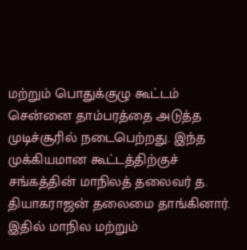மற்றும் பொதுக்குழு கூட்டம் சென்னை தாம்பரத்தை அடுத்த முடிச்சூரில் நடைபெற்றது. இந்த முக்கியமான கூட்டத்திற்குச் சங்கத்தின் மாநிலத் தலைவர் த. தியாகராஜன் தலைமை தாங்கினார். இதில் மாநில மற்றும்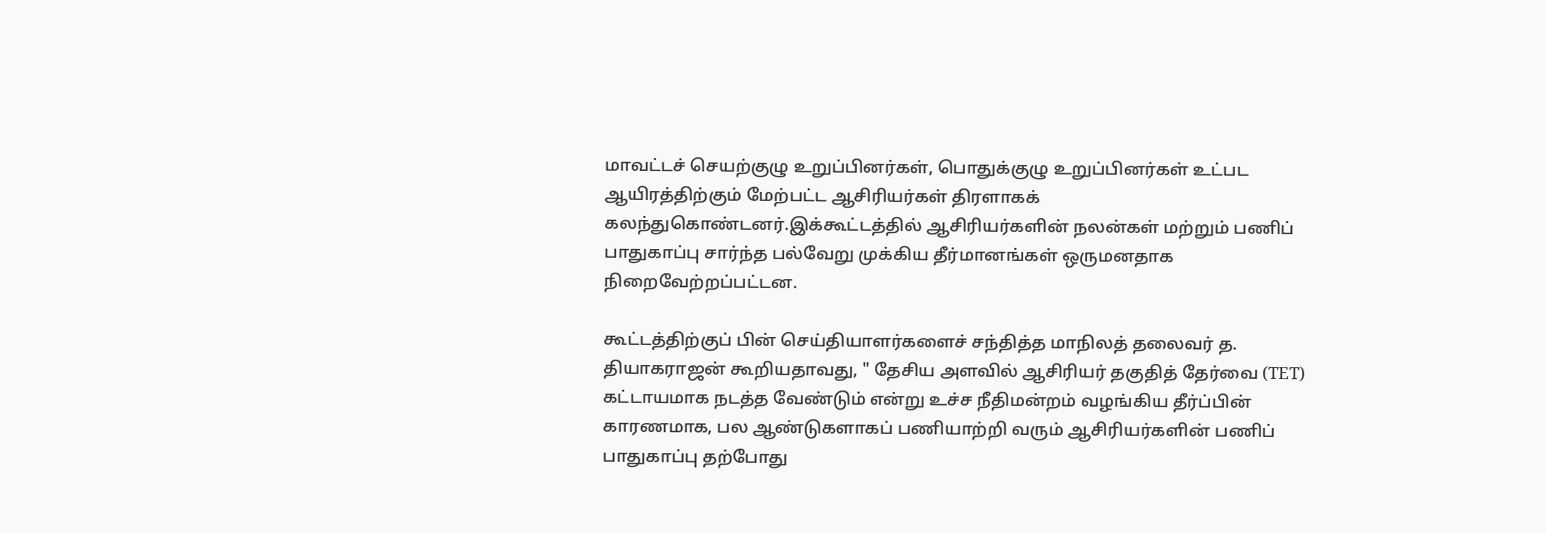மாவட்டச் செயற்குழு உறுப்பினர்கள், பொதுக்குழு உறுப்பினர்கள் உட்பட ஆயிரத்திற்கும் மேற்பட்ட ஆசிரியர்கள் திரளாகக் கலந்துகொண்டனர்.இக்கூட்டத்தில் ஆசிரியர்களின் நலன்கள் மற்றும் பணிப் பாதுகாப்பு சார்ந்த பல்வேறு முக்கிய தீர்மானங்கள் ஒருமனதாக நிறைவேற்றப்பட்டன.

கூட்டத்திற்குப் பின் செய்தியாளர்களைச் சந்தித்த மாநிலத் தலைவர் த. தியாகராஜன் கூறியதாவது, " தேசிய அளவில் ஆசிரியர் தகுதித் தேர்வை (TET) கட்டாயமாக நடத்த வேண்டும் என்று உச்ச நீதிமன்றம் வழங்கிய தீர்ப்பின் காரணமாக, பல ஆண்டுகளாகப் பணியாற்றி வரும் ஆசிரியர்களின் பணிப் பாதுகாப்பு தற்போது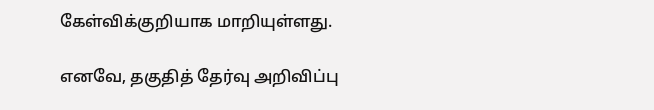கேள்விக்குறியாக மாறியுள்ளது.

எனவே, தகுதித் தேர்வு அறிவிப்பு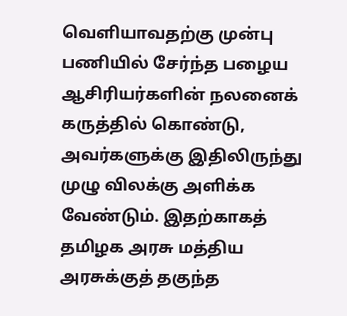வெளியாவதற்கு முன்பு பணியில் சேர்ந்த பழைய ஆசிரியர்களின் நலனைக் கருத்தில் கொண்டு, அவர்களுக்கு இதிலிருந்து முழு விலக்கு அளிக்க வேண்டும். இதற்காகத் தமிழக அரசு மத்திய அரசுக்குத் தகுந்த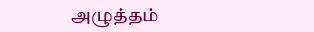அழுத்தம்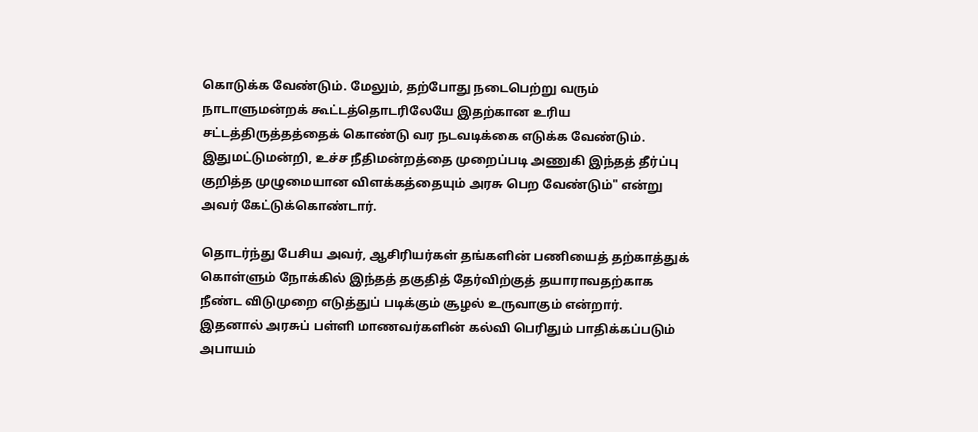கொடுக்க வேண்டும். மேலும், தற்போது நடைபெற்று வரும் நாடாளுமன்றக் கூட்டத்தொடரிலேயே இதற்கான உரிய சட்டத்திருத்தத்தைக் கொண்டு வர நடவடிக்கை எடுக்க வேண்டும். இதுமட்டுமன்றி, உச்ச நீதிமன்றத்தை முறைப்படி அணுகி இந்தத் தீர்ப்பு குறித்த முழுமையான விளக்கத்தையும் அரசு பெற வேண்டும்" என்று அவர் கேட்டுக்கொண்டார்.

தொடர்ந்து பேசிய அவர், ஆசிரியர்கள் தங்களின் பணியைத் தற்காத்துக் கொள்ளும் நோக்கில் இந்தத் தகுதித் தேர்விற்குத் தயாராவதற்காக நீண்ட விடுமுறை எடுத்துப் படிக்கும் சூழல் உருவாகும் என்றார். இதனால் அரசுப் பள்ளி மாணவர்களின் கல்வி பெரிதும் பாதிக்கப்படும் அபாயம்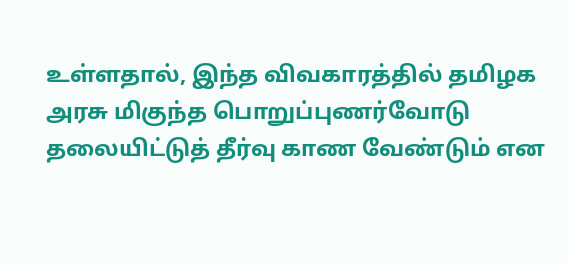உள்ளதால், இந்த விவகாரத்தில் தமிழக அரசு மிகுந்த பொறுப்புணர்வோடு தலையிட்டுத் தீர்வு காண வேண்டும் என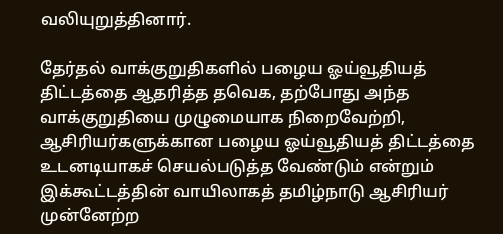வலியுறுத்தினார்.

தேர்தல் வாக்குறுதிகளில் பழைய ஓய்வூதியத் திட்டத்தை ஆதரித்த தவெக, தற்போது அந்த வாக்குறுதியை முழுமையாக நிறைவேற்றி, ஆசிரியர்களுக்கான பழைய ஓய்வூதியத் திட்டத்தை உடனடியாகச் செயல்படுத்த வேண்டும் என்றும் இக்கூட்டத்தின் வாயிலாகத் தமிழ்நாடு ஆசிரியர் முன்னேற்ற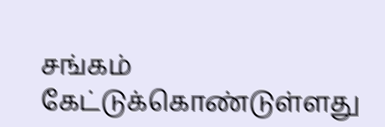சங்கம் கேட்டுக்கொண்டுள்ளது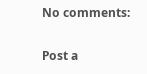No comments:

Post a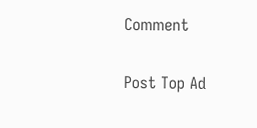Comment

Post Top Ad